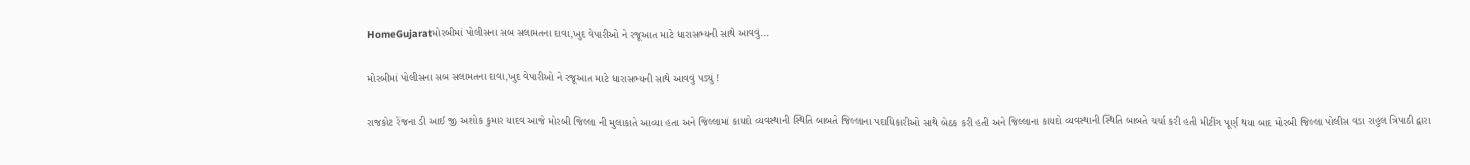HomeGujaratમોરબીમાં પોલીસના સબ સલામતના દાવા,ખુદ વેપારીઓ ને રજૂઆત માટે ધારાસભ્યની સાથે આવવું...

મોરબીમાં પોલીસના સબ સલામતના દાવા,ખુદ વેપારીઓ ને રજૂઆત માટે ધારાસભ્યની સાથે આવવું પડ્યું !

રાજકોટ રેંજના ડી આઈ જી અશોક કુમાર યાદવ આજે મોરબી જિલ્લા ની મુલાકાતે આવ્યા હતા અને જિલ્લામાં કાયદો વ્યવસ્થાની સ્થિતિ બાબતે જિલ્લાના પદાધિકારીઓ સાથે બેઠક કરી હતી અને જિલ્લાના કાયદો વ્યવસ્થાની સ્થિતિ બાબતે ચર્ચા કરી હતી મીટીંગ પૂર્ણ થયા બાદ મોરબી જિલ્લા પોલીસ વડા રાહુલ ત્રિપાઠી દ્વારા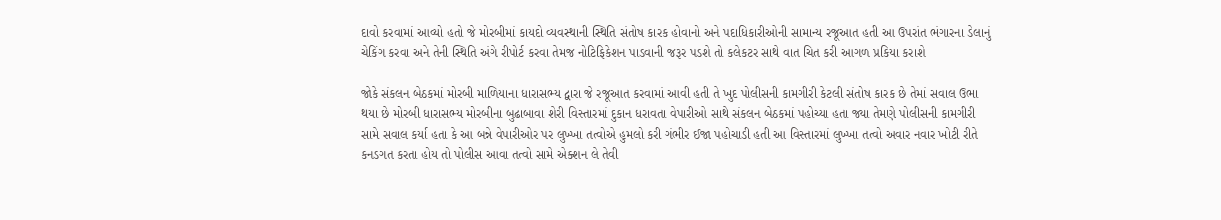દાવો કરવામાં આવ્યો હતો જે મોરબીમાં કાયદો વ્યવસ્થાની સ્થિતિ સંતોષ કારક હોવાનો અને પદાધિકારીઓની સામાન્ય રજૂઆત હતી આ ઉપરાંત ભંગારના ડેલાનું ચેકિંગ કરવા અને તેની સ્થિતિ અંગે રીપોર્ટ કરવા તેમજ નોટિફિકેશન પાડવાની જરૂર પડશે તો કલેકટર સાથે વાત ચિત કરી આગળ પ્રકિયા કરાશે

જોકે સંકલન બેઠકમાં મોરબી માળિયાના ધારાસભ્ય દ્વારા જે રજૂઆત કરવામાં આવી હતી તે ખુદ પોલીસની કામગીરી કેટલી સંતોષ કારક છે તેમાં સવાલ ઉભા થયા છે મોરબી ધારાસભ્ય મોરબીના બુઢાબાવા શેરી વિસ્તારમાં દુકાન ધરાવતા વેપારીઓ સાથે સંકલન બેઠકમાં પહોચ્યા હતા જ્યા તેમણે પોલીસની કામગીરી સામે સવાલ કર્યા હતા કે આ બન્ને વેપારીઓર પર લુખ્ખા તત્વોએ હુમલો કરી ગંભીર ઈજા પહોચાડી હતી આ વિસ્તારમાં લુખ્ખા તત્વો અવાર નવાર ખોટી રીતે કનડગત કરતા હોય તો પોલીસ આવા તત્વો સામે એક્શન લે તેવી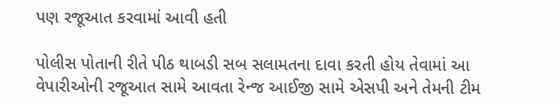પણ રજૂઆત કરવામાં આવી હતી

પોલીસ પોતાની રીતે પીઠ થાબડી સબ સલામતના દાવા કરતી હોય તેવામાં આ વેપારીઓની રજૂઆત સામે આવતા રેન્જ આઈજી સામે એસપી અને તેમની ટીમ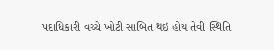પદાધિકારી વચ્ચે ખોટી સાબિત થઇ હોય તેવી સ્થિતિ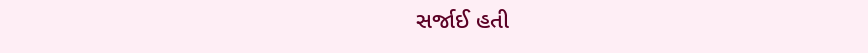સર્જાઈ હતી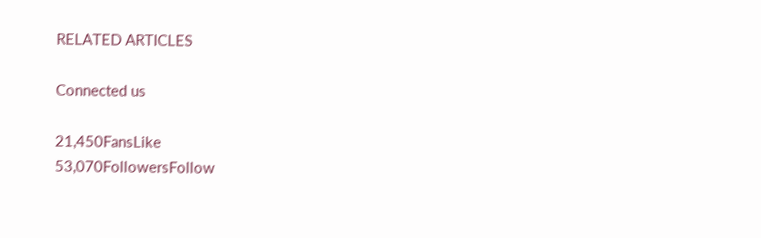RELATED ARTICLES

Connected us

21,450FansLike
53,070FollowersFollow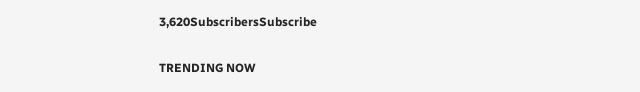3,620SubscribersSubscribe

TRENDING NOW